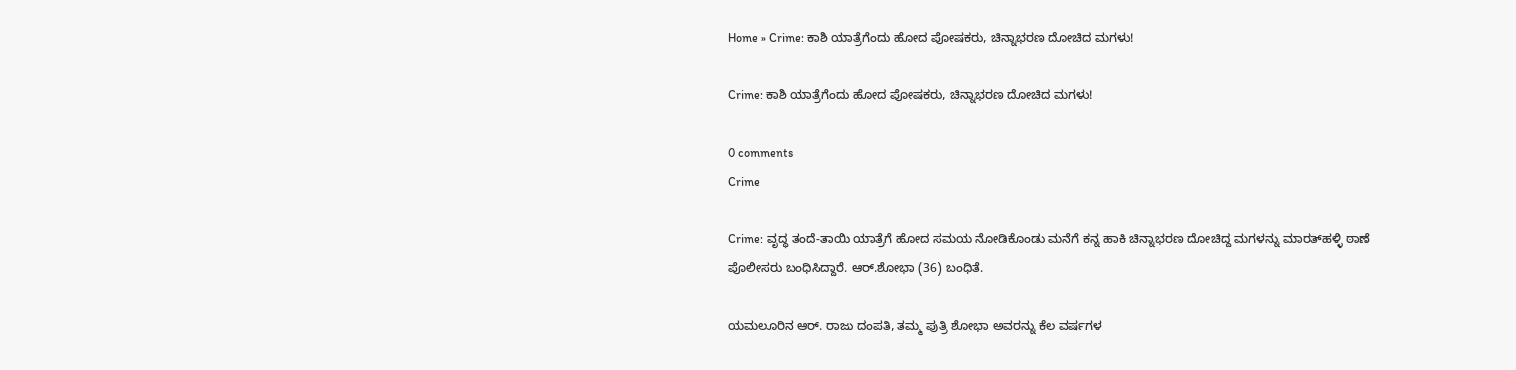Home » Crime: ಕಾಶಿ ಯಾತ್ರೆಗೆಂದು ಹೋದ ಪೋಷಕರು, ಚಿನ್ನಾಭರಣ ದೋಚಿದ ಮಗಳು!

Crime: ಕಾಶಿ ಯಾತ್ರೆಗೆಂದು ಹೋದ ಪೋಷಕರು, ಚಿನ್ನಾಭರಣ ದೋಚಿದ ಮಗಳು!

0 comments
Crime

Crime: ವೃದ್ಧ ತಂದೆ-ತಾಯಿ ಯಾತ್ರೆಗೆ ಹೋದ ಸಮಯ ನೋಡಿಕೊಂಡು ಮನೆಗೆ ಕನ್ನ ಹಾಕಿ ಚಿನ್ನಾಭರಣ ದೋಚಿದ್ದ ಮಗಳನ್ನು ಮಾರತ್‌ಹಳ್ಳಿ ಠಾಣೆ ಪೊಲೀಸರು ಬಂಧಿಸಿದ್ದಾರೆ. ಆರ್.ಶೋಭಾ (36) ಬಂಧಿತೆ.

ಯಮಲೂರಿನ ಆ‌ರ್. ರಾಜು ದಂಪತಿ, ತಮ್ಮ ಪುತ್ರಿ ಶೋಭಾ ಅವರನ್ನು ಕೆಲ ವರ್ಷಗಳ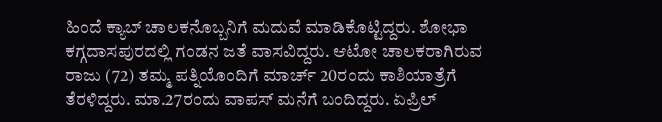ಹಿಂದೆ ಕ್ಯಾಬ್ ಚಾಲಕನೊಬ್ಬನಿಗೆ ಮದುವೆ ಮಾಡಿಕೊಟ್ಟಿದ್ದರು. ಶೋಭಾ ಕಗ್ಗದಾಸಪುರದಲ್ಲಿ ಗಂಡನ ಜತೆ ವಾಸವಿದ್ದರು. ಆಟೋ ಚಾಲಕರಾಗಿರುವ ರಾಜು (72) ತಮ್ಮ ಪತ್ನಿಯೊಂದಿಗೆ ಮಾರ್ಚ್ 20ರಂದು ಕಾಶಿಯಾತ್ರೆಗೆ ತೆರಳಿದ್ದರು. ಮಾ.27ರಂದು ವಾಪಸ್ ಮನೆಗೆ ಬಂದಿದ್ದರು. ಏಪ್ರಿಲ್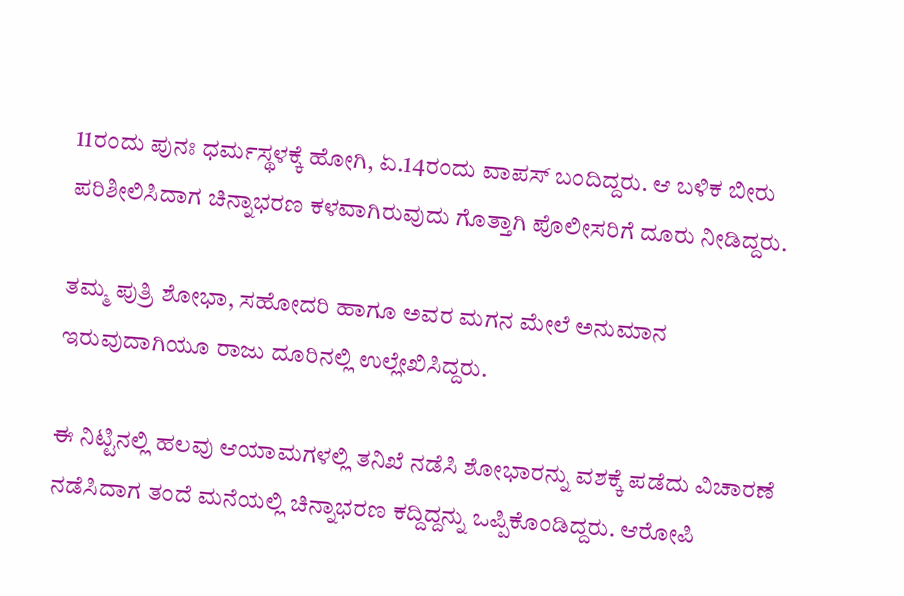11ರಂದು ಪುನಃ ಧರ್ಮಸ್ಥಳಕ್ಕೆ ಹೋಗಿ, ಏ.14ರಂದು ವಾಪಸ್ ಬಂದಿದ್ದರು. ಆ ಬಳಿಕ ಬೀರು ಪರಿಶೀಲಿಸಿದಾಗ ಚಿನ್ನಾಭರಣ ಕಳವಾಗಿರುವುದು ಗೊತ್ತಾಗಿ ಪೊಲೀಸರಿಗೆ ದೂರು ನೀಡಿದ್ದರು.

ತಮ್ಮ ಪುತ್ರಿ ಶೋಭಾ, ಸಹೋದರಿ ಹಾಗೂ ಅವರ ಮಗನ ಮೇಲೆ ಅನುಮಾನ ಇರುವುದಾಗಿಯೂ ರಾಜು ದೂರಿನಲ್ಲಿ ಉಲ್ಲೇಖಿಸಿದ್ದರು.

ಈ ನಿಟ್ಟಿನಲ್ಲಿ ಹಲವು ಆಯಾಮಗಳಲ್ಲಿ ತನಿಖೆ ನಡೆಸಿ ಶೋಭಾರನ್ನು ವಶಕ್ಕೆ ಪಡೆದು ವಿಚಾರಣೆ ನಡೆಸಿದಾಗ ತಂದೆ ಮನೆಯಲ್ಲಿ ಚಿನ್ನಾಭರಣ ಕದ್ದಿದ್ದನ್ನು ಒಪ್ಪಿಕೊಂಡಿದ್ದರು. ಆರೋಪಿ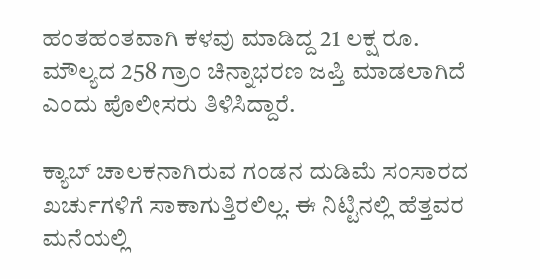ಹಂತಹಂತವಾಗಿ ಕಳವು ಮಾಡಿದ್ದ 21 ಲಕ್ಷ ರೂ. ಮೌಲ್ಯದ 258 ಗ್ರಾಂ ಚಿನ್ನಾಭರಣ ಜಪ್ತಿ ಮಾಡಲಾಗಿದೆ ಎಂದು ಪೊಲೀಸರು ತಿಳಿಸಿದ್ದಾರೆ.

ಕ್ಯಾಬ್ ಚಾಲಕನಾಗಿರುವ ಗಂಡನ ದುಡಿಮೆ ಸಂಸಾರದ ಖರ್ಚುಗಳಿಗೆ ಸಾಕಾಗುತ್ತಿರಲಿಲ್ಲ. ಈ ನಿಟ್ಟಿನಲ್ಲಿ ಹೆತ್ತವರ ಮನೆಯಲ್ಲಿ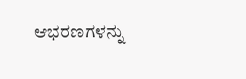ಆಭರಣಗಳನ್ನು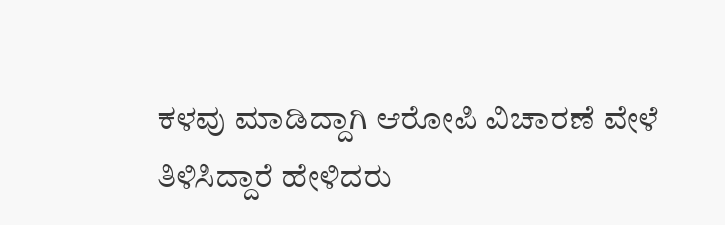ಕಳವು ಮಾಡಿದ್ದಾಗಿ ಆರೋಪಿ ವಿಚಾರಣೆ ವೇಳೆ ತಿಳಿಸಿದ್ದಾರೆ ಹೇಳಿದರು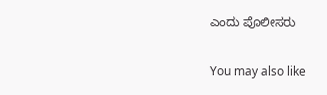ಎಂದು ಪೊಲೀಸರು

You may also like